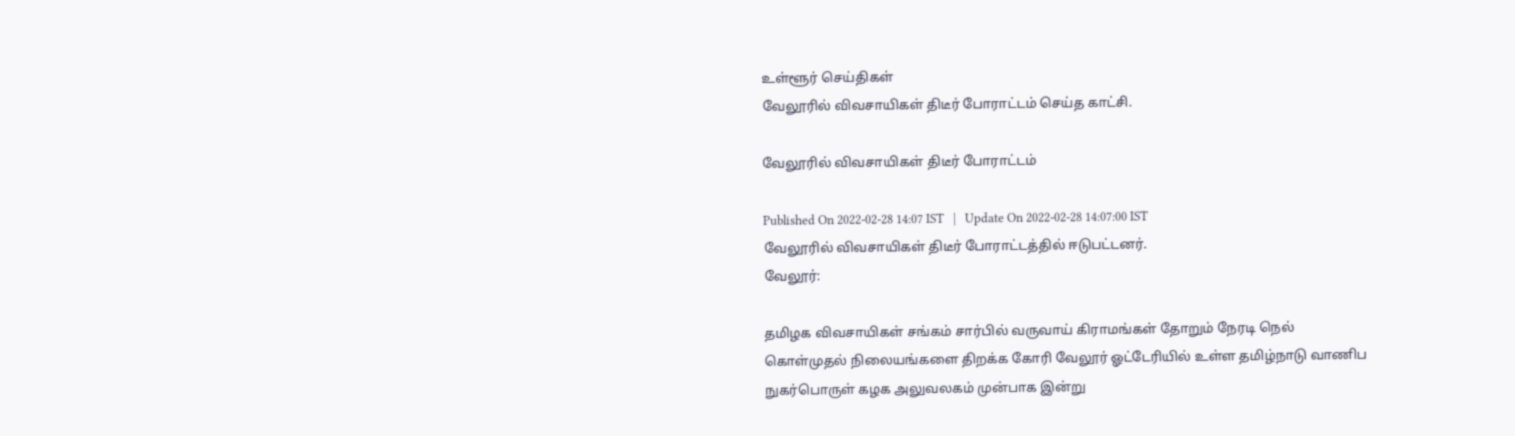உள்ளூர் செய்திகள்
வேலூரில் விவசாயிகள் திடீர் போராட்டம் செய்த காட்சி.

வேலூரில் விவசாயிகள் திடீர் போராட்டம்

Published On 2022-02-28 14:07 IST   |   Update On 2022-02-28 14:07:00 IST
வேலூரில் விவசாயிகள் திடீர் போராட்டத்தில் ஈடுபட்டனர்.
வேலூர்:

தமிழக விவசாயிகள் சங்கம் சார்பில் வருவாய் கிராமங்கள் தோறும் நேரடி நெல் கொள்முதல் நிலையங்களை திறக்க கோரி வேலூர் ஓட்டேரியில் உள்ள தமிழ்நாடு வாணிப நுகர்பொருள் கழக அலுவலகம் முன்பாக இன்று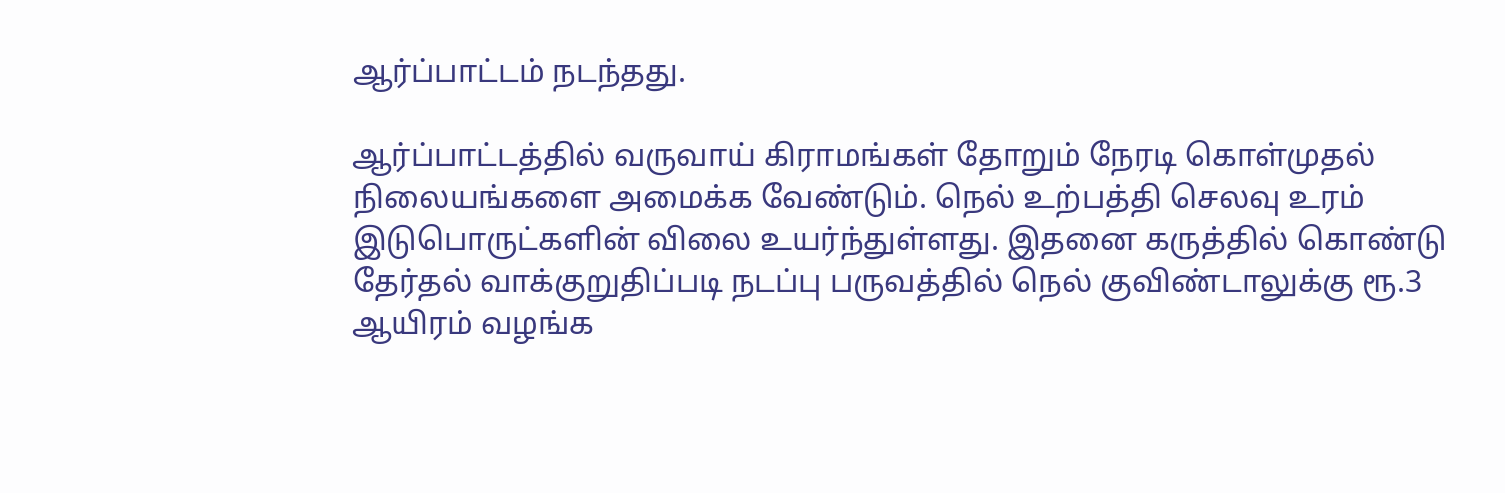ஆர்ப்பாட்டம் நடந்தது.

ஆர்ப்பாட்டத்தில் வருவாய் கிராமங்கள் தோறும் நேரடி கொள்முதல் நிலையங்களை அமைக்க வேண்டும். நெல் உற்பத்தி செலவு உரம் இடுபொருட்களின் விலை உயர்ந்துள்ளது. இதனை கருத்தில் கொண்டு தேர்தல் வாக்குறுதிப்படி நடப்பு பருவத்தில் நெல் குவிண்டாலுக்கு ரூ.3 ஆயிரம் வழங்க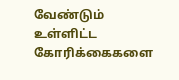வேண்டும் உள்ளிட்ட கோரிக்கைகளை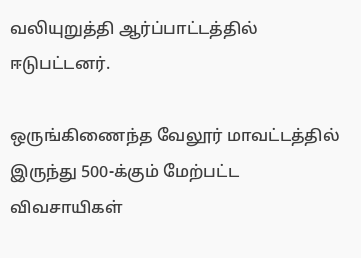வலியுறுத்தி ஆர்ப்பாட்டத்தில் ஈடுபட்டனர்.

ஒருங்கிணைந்த வேலூர் மாவட்டத்தில் இருந்து 500-க்கும் மேற்பட்ட விவசாயிகள்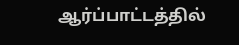ஆர்ப்பாட்டத்தில்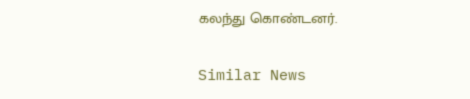கலந்து கொண்டனர்.

Similar News